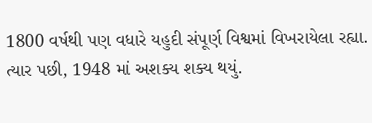1800 વર્ષથી પણ વધારે યહુદી સંપૂર્ણ વિશ્વમાં વિખરાયેલા રહ્યા.
ત્યાર પછી, 1948 માં અશક્ય શક્ય થયું.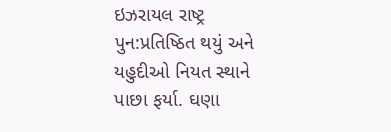ઇઝરાયલ રાષ્ટ્ર પુન:પ્રતિષ્ઠિત થયું અને યહુદીઓ નિયત સ્થાને પાછા ફર્યા. ઘણા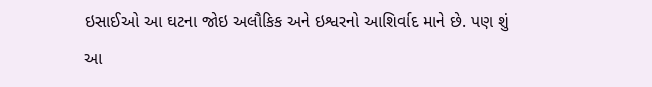ઇસાઈઓ આ ઘટના જોઇ અલૌકિક અને ઇશ્વરનો આશિર્વાદ માને છે. પણ શું આ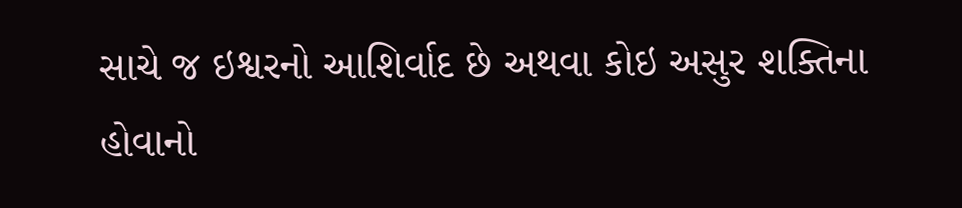સાચે જ ઇશ્વરનો આશિર્વાદ છે અથવા કોઇ અસુર શક્તિના હોવાનો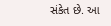સંકેત છે. આ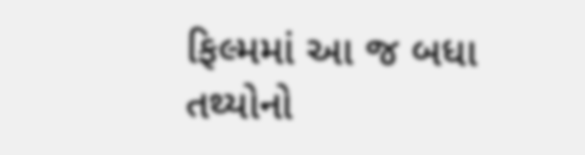ફિલ્મમાં આ જ બધા તથ્યોનો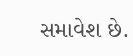સમાવેશ છે.